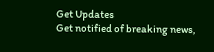Get Updates
Get notified of breaking news,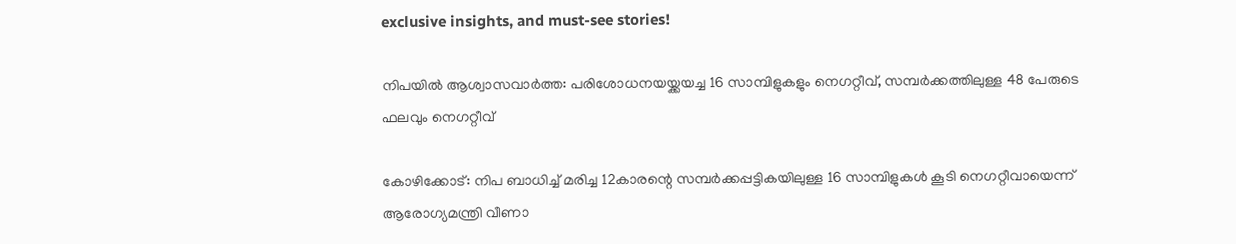exclusive insights, and must-see stories!

നിപയിൽ ആശ്വാസവാർത്ത: പരിശോധനയയ്ക്കയച്ച 16 സാമ്പിളുകളും നെഗറ്റീവ്, സമ്പർക്കത്തിലുള്ള 48 പേരുടെ ഫലവും നെഗറ്റീവ്

കോഴിക്കോട്: നിപ ബാധിച്ച് മരിച്ച 12കാരന്റെ സമ്പർക്കപ്പട്ടികയിലുള്ള 16 സാമ്പിളുകൾ കൂടി നെഗറ്റീവായെന്ന് ആരോഗ്യമന്ത്രി വീണാ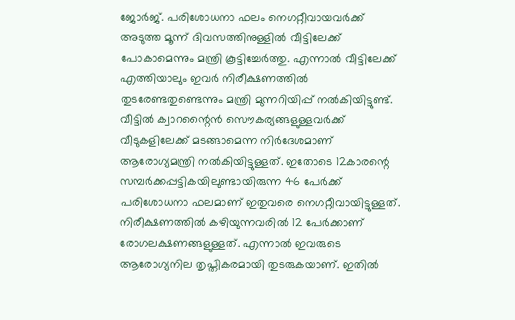ജോർജ്. പരിശോധനാ ഫലം നെഗറ്റീവായവർക്ക് അടുത്ത മൂന്ന് ദിവസത്തിനുള്ളിൽ വീട്ടിലേക്ക് പോകാമെന്നും മന്ത്രി കൂട്ടിച്ചേർത്തു. എന്നാൽ വീട്ടിലേക്ക് എത്തിയാലും ഇവർ നിരീക്ഷണത്തിൽ തുടരേണ്ടതുണ്ടെന്നും മന്ത്രി മുന്നറിയിപ്പ് നൽകിയിട്ടുണ്ട്. വീട്ടിൽ ക്വാറന്റൈൻ സൌകര്യങ്ങളുള്ളവർക്ക് വീടുകളിലേക്ക് മടങ്ങാമെന്ന നിർദേശമാണ് ആരോഗ്യമന്ത്രി നൽകിയിട്ടുള്ളത്. ഇതോടെ 12കാരന്റെ സമ്പർക്കപ്പട്ടികയിലുണ്ടായിരുന്ന 46 പേർക്ക് പരിശോധനാ ഫലമാണ് ഇതുവരെ നെഗറ്റീവായിട്ടുള്ളത്. നിരീക്ഷണത്തിൽ കഴിയുന്നവരിൽ 12 പേർക്കാണ് രോഗലക്ഷണങ്ങളുള്ളത്. എന്നാൽ ഇവരുടെ ആരോഗ്യനില തൃപ്തികരമായി തുടരുകയാണ്. ഇതിൽ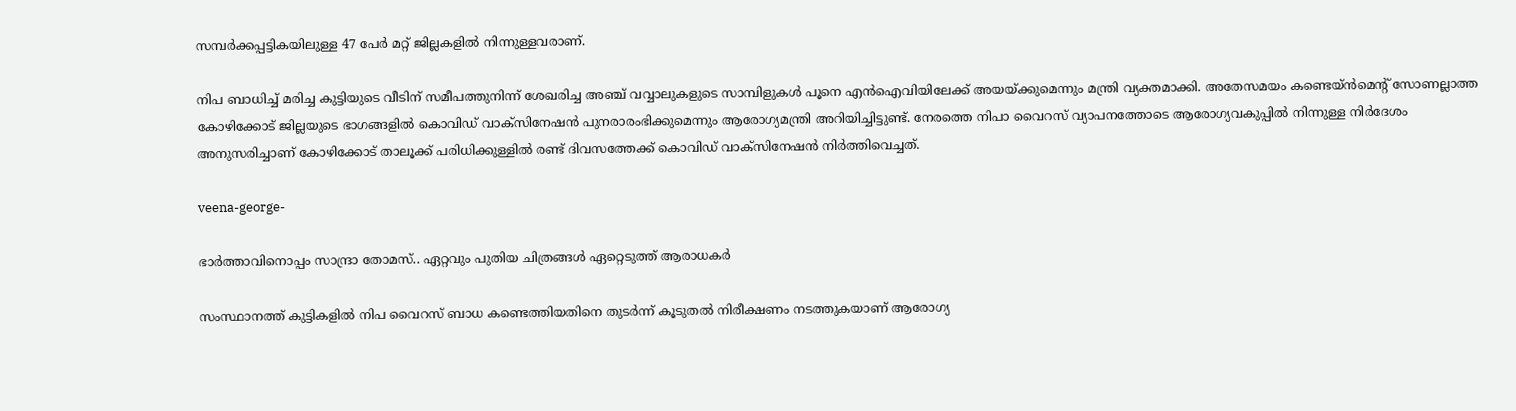സമ്പർക്കപ്പട്ടികയിലുള്ള 47 പേർ മറ്റ് ജില്ലകളിൽ നിന്നുള്ളവരാണ്.

നിപ ബാധിച്ച് മരിച്ച കുട്ടിയുടെ വീടിന് സമീപത്തുനിന്ന് ശേഖരിച്ച അഞ്ച് വവ്വാലുകളുടെ സാമ്പിളുകൾ പൂനെ എൻഐവിയിലേക്ക് അയയ്ക്കുമെന്നും മന്ത്രി വ്യക്തമാക്കി. അതേസമയം കണ്ടെയ്ൻമെന്റ് സോണല്ലാത്ത കോഴിക്കോട് ജില്ലയുടെ ഭാഗങ്ങളിൽ കൊവിഡ് വാക്സിനേഷൻ പുനരാരംഭിക്കുമെന്നും ആരോഗ്യമന്ത്രി അറിയിച്ചിട്ടുണ്ട്. നേരത്തെ നിപാ വൈറസ് വ്യാപനത്തോടെ ആരോഗ്യവകുപ്പിൽ നിന്നുള്ള നിർദേശം അനുസരിച്ചാണ് കോഴിക്കോട് താലൂക്ക് പരിധിക്കുള്ളിൽ രണ്ട് ദിവസത്തേക്ക് കൊവിഡ് വാക്സിനേഷൻ നിർത്തിവെച്ചത്.

veena-george-

ഭാർത്താവിനൊപ്പം സാന്ദ്രാ തോമസ്.. ഏറ്റവും പുതിയ ചിത്രങ്ങൾ ഏറ്റെടുത്ത് ആരാധകർ

സംസ്ഥാനത്ത് കുട്ടികളില്‍ നിപ വൈറസ് ബാധ കണ്ടെത്തിയതിനെ തുടര്‍ന്ന് കൂടുതല്‍ നിരീക്ഷണം നടത്തുകയാണ് ആരോഗ്യ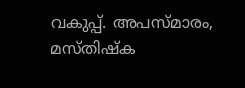വകുപ്പ്. അപസ്മാരം, മസ്തിഷ്ക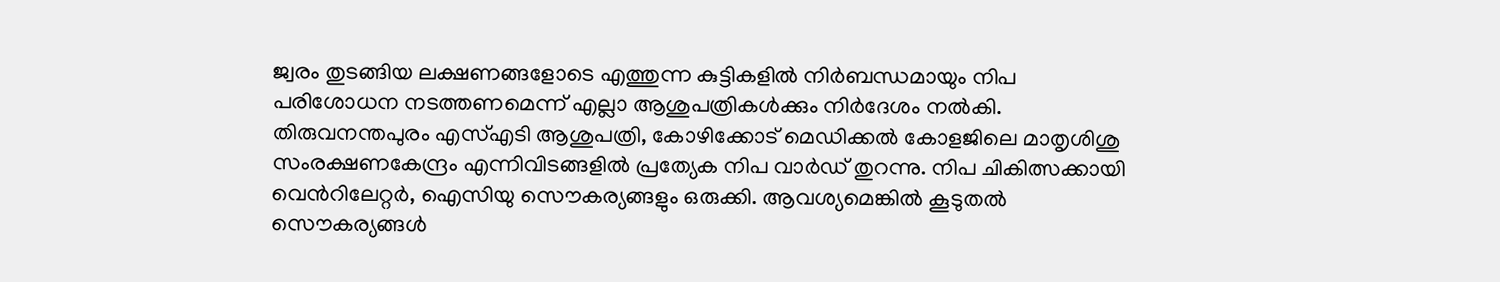ജ്വരം തുടങ്ങിയ ലക്ഷണങ്ങളോടെ എത്തുന്ന കുട്ടികളില്‍ നിര്‍ബന്ധമായും നിപ പരിശോധന നടത്തണമെന്ന് എല്ലാ ആശുപത്രികള്‍ക്കും നിര്‍ദേശം നല്‍കി. തിരുവനന്തപുരം എസ്എടി ആശുപത്രി, കോഴിക്കോട് മെഡിക്കല്‍ കോളജിലെ മാതൃശിശു സംരക്ഷണകേന്ദ്രം എന്നിവിടങ്ങളില്‍ പ്രത്യേക നിപ വാര്‍ഡ് തുറന്നു. നിപ ചികിത്സക്കായി വെന്‍റിലേറ്റര്‍, ഐസിയു സൌകര്യങ്ങളും ഒരുക്കി. ആവശ്യമെങ്കില്‍ കൂടുതല്‍ സൌകര്യങ്ങള്‍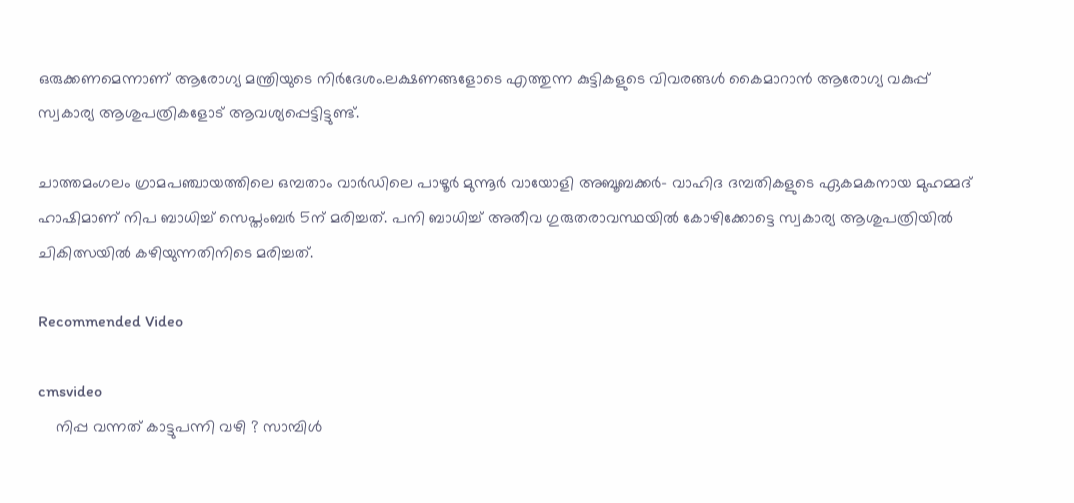ഒരുക്കണമെന്നാണ് ആരോഗ്യ മന്ത്രിയുടെ നിര്‍ദേശം.ലക്ഷണങ്ങളോടെ എത്തുന്ന കുട്ടികളുടെ വിവരങ്ങള്‍ കൈമാറാന്‍ ആരോഗ്യ വകുപ്പ് സ്വകാര്യ ആശുപത്രികളോട് ആവശ്യപ്പെട്ടിട്ടുണ്ട്.

ചാത്തമംഗലം ഗ്രാമപഞ്ചായത്തിലെ ഒമ്പതാം വാർഡിലെ പാഴൂർ മുന്നൂർ വായോളി അബൂബക്കർ- വാഹിദ ദമ്പതികളുടെ ഏകമകനായ മുഹമ്മദ് ഹാഷിമാണ് നിപ ബാധിച്ച് സെപ്തംബർ 5ന് മരിച്ചത്. പനി ബാധിച്ച് അതീവ ഗുരുതരാവസ്ഥയിൽ കോഴിക്കോട്ടെ സ്വകാര്യ ആശുപത്രിയിൽ ചികിത്സയിൽ കഴിയുന്നതിനിടെ മരിച്ചത്.

Recommended Video

cmsvideo
    നിപ്പ വന്നത് കാട്ടുപന്നി വഴി ? സാമ്പിൾ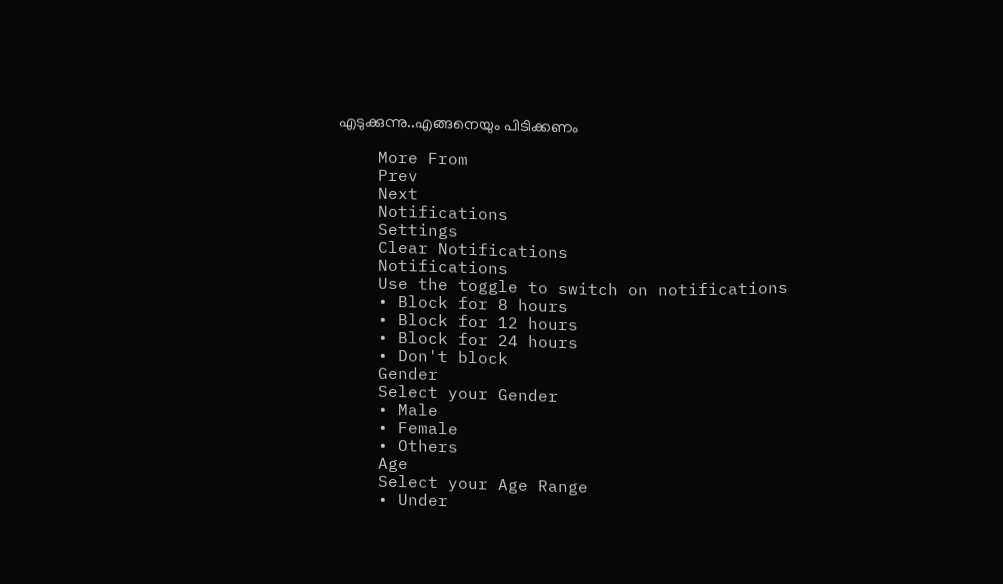എടുക്കുന്നു..എങ്ങനെയും പിടിക്കണം

    More From
    Prev
    Next
    Notifications
    Settings
    Clear Notifications
    Notifications
    Use the toggle to switch on notifications
    • Block for 8 hours
    • Block for 12 hours
    • Block for 24 hours
    • Don't block
    Gender
    Select your Gender
    • Male
    • Female
    • Others
    Age
    Select your Age Range
    • Under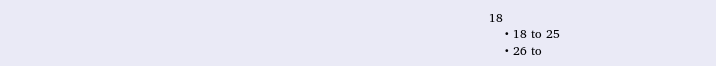18
    • 18 to 25
    • 26 to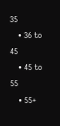35
    • 36 to 45
    • 45 to 55
    • 55+